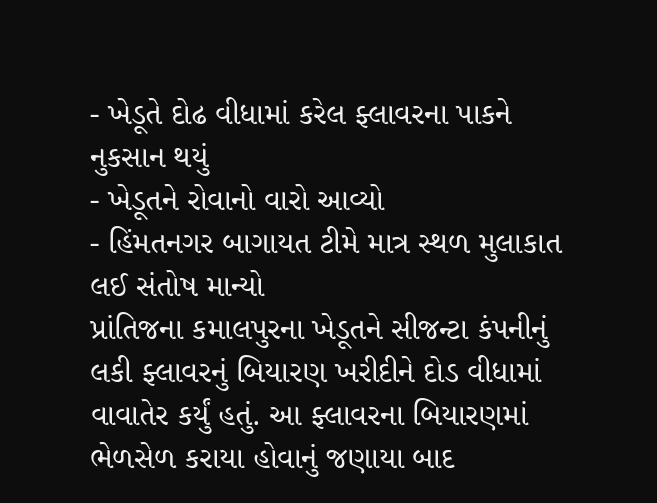- ખેડૂતે દોઢ વીધામાં કરેલ ફ્લાવરના પાકને નુકસાન થયું
- ખેડૂતને રોવાનો વારો આવ્યો
- હિંમતનગર બાગાયત ટીમે માત્ર સ્થળ મુલાકાત લઈ સંતોષ માન્યો
પ્રાંતિજના કમાલપુરના ખેડૂતને સીજન્ટા કંપનીનું લકી ફ્લાવરનું બિયારણ ખરીદીને દોડ વીધામાં વાવાતેર કર્યું હતું. આ ફ્લાવરના બિયારણમાં ભેળસેળ કરાયા હોવાનું જણાયા બાદ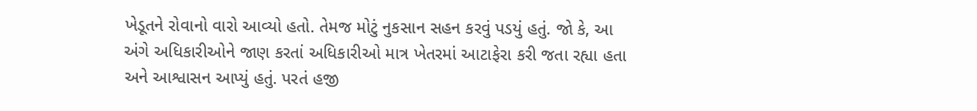ખેડૂતને રોવાનો વારો આવ્યો હતો. તેમજ મોટું નુકસાન સહન કરવું પડયું હતું. જો કે, આ અંગે અધિકારીઓને જાણ કરતાં અધિકારીઓ માત્ર ખેતરમાં આટાફેરા કરી જતા રહ્યા હતા અને આશ્વાસન આપ્યું હતું. પરતં હજી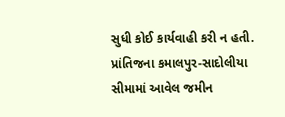સુધી કોઈ કાર્યવાહી કરી ન હતી.
પ્રાંતિજના કમાલપુર-સાદોલીયા સીમામાં આવેલ જમીન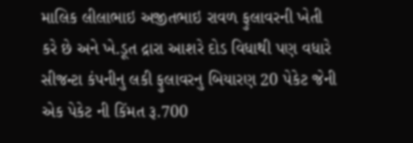માલિક લીલાભાઇ અજીતભાઇ રાવળ ફુલાવરની ખેતી કરે છે અને ખે.ડૂત દ્રારા આશરે દોડ વિધાથી પણ વધારે સીજન્ટા કંપનીનુ લકી ફુલાવરનુ બિયારણ 20 પેકેટ જેની એક પેકેટ ની કિંમત રૂ.700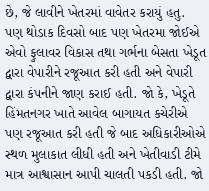છે, જે લાવીને ખેતરમાં વાવેતર કરાયું હતુ. પણ થોડાક દિવસો બાદ પણ ખેતરમા જોઈએ એવો ફુલાવર વિકાસ તથા ગર્ભના બેસતા ખેડૂત દ્વારા વેપારીને રજૂઆત કરી હતી અને વેપારી દ્વારા કંપનીને જાણ કરાઈ હતી. જો કે, ખેડૂતે હિંમતનગર ખાતે આવેલ બાગાયત કચેરીએ પણ રજૂઆત કરી હતી જે બાદ અધિકારીઓએ સ્થળ મુલાકાત લીધી હતી અને ખેતીવાડી ટીમે માત્ર આશ્વાસાન આપી ચાલતી પકડી હતી. જો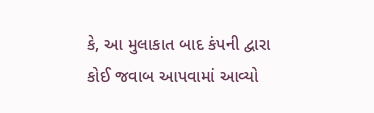કે, આ મુલાકાત બાદ કંપની દ્વારા કોઈ જવાબ આપવામાં આવ્યો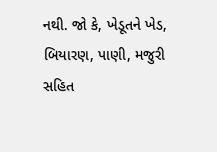નથી. જો કે, ખેડૂતને ખેડ, બિયારણ, પાણી, મજુરી સહિત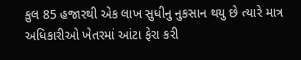કુલ 85 હજારથી એક લાખ સુધીનુ નુકસાન થયુ છે ત્યારે માત્ર અધિકારીઓ ખેતરમાં આંટા ફેરા કરી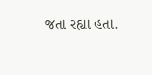જતા રહ્યા હતા.